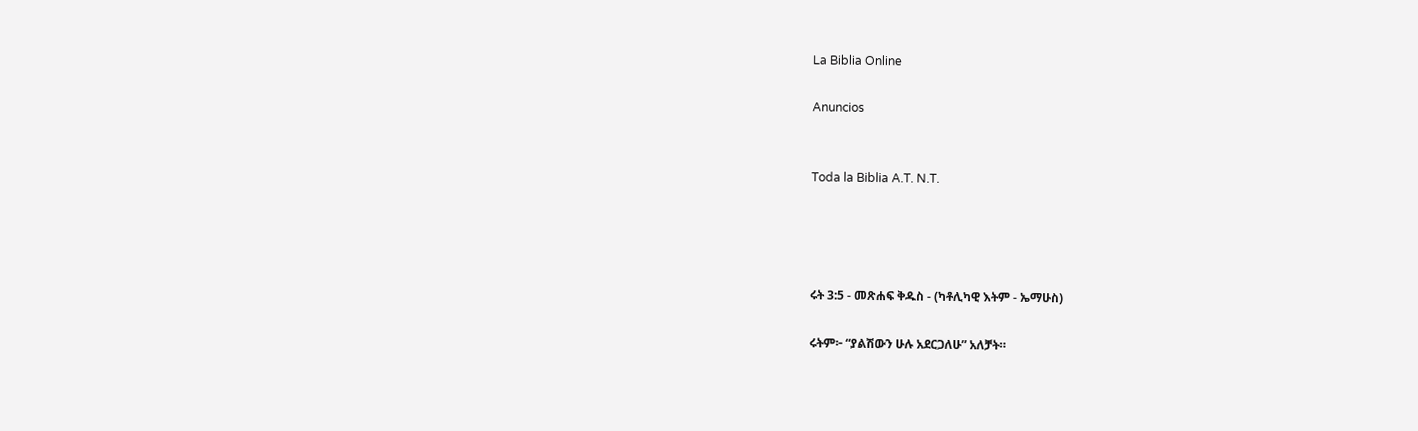La Biblia Online

Anuncios


Toda la Biblia A.T. N.T.




ሩት 3:5 - መጽሐፍ ቅዱስ - (ካቶሊካዊ እትም - ኤማሁስ)

ሩትም፦ “ያልሽውን ሁሉ አደርጋለሁ” አለቻት።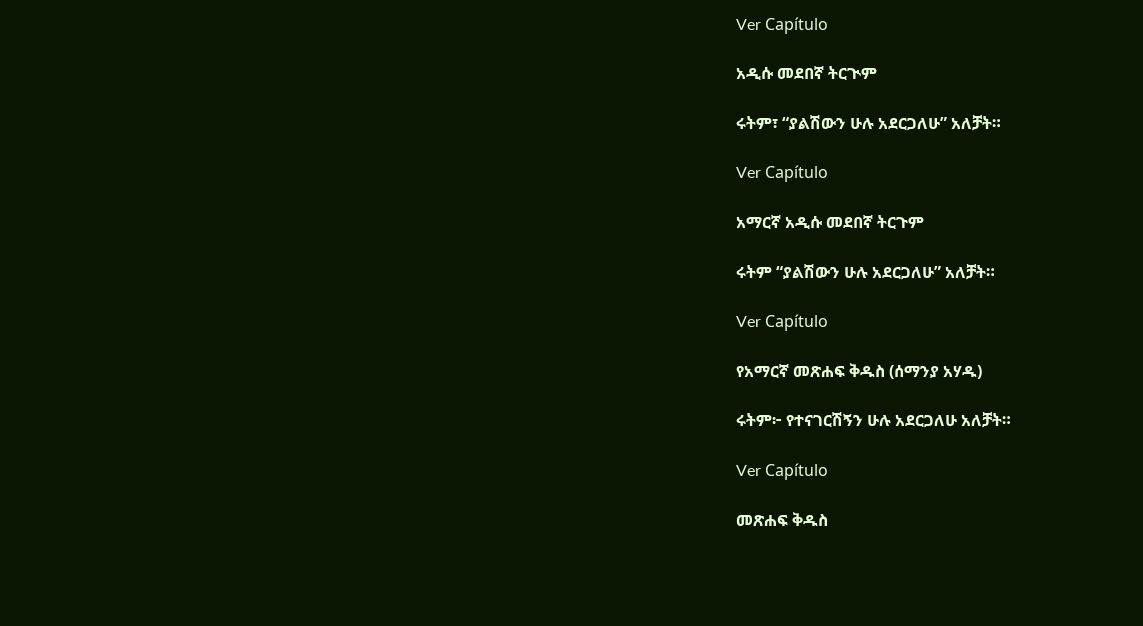Ver Capítulo

አዲሱ መደበኛ ትርጒም

ሩትም፣ “ያልሽውን ሁሉ አደርጋለሁ” አለቻት።

Ver Capítulo

አማርኛ አዲሱ መደበኛ ትርጉም

ሩትም “ያልሽውን ሁሉ አደርጋለሁ” አለቻት።

Ver Capítulo

የአማርኛ መጽሐፍ ቅዱስ (ሰማንያ አሃዱ)

ሩትም፦ የተናገርሽኝን ሁሉ አደርጋለሁ አለቻት።

Ver Capítulo

መጽሐፍ ቅዱስ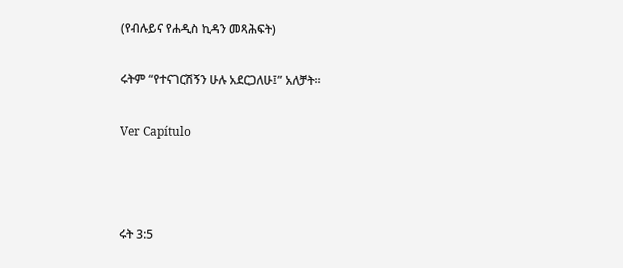(የብሉይና የሐዲስ ኪዳን መጻሕፍት)

ሩትም “የተናገርሽኝን ሁሉ አደርጋለሁ፤” አለቻት።

Ver Capítulo



ሩት 3:5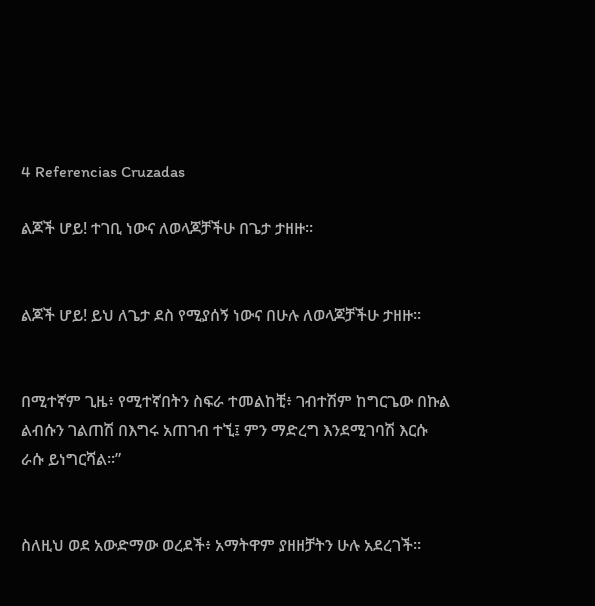4 Referencias Cruzadas

ልጆች ሆይ! ተገቢ ነውና ለወላጆቻችሁ በጌታ ታዘዙ።


ልጆች ሆይ! ይህ ለጌታ ደስ የሚያሰኝ ነውና በሁሉ ለወላጆቻችሁ ታዘዙ።


በሚተኛም ጊዜ፥ የሚተኛበትን ስፍራ ተመልከቺ፥ ገብተሽም ከግርጌው በኩል ልብሱን ገልጠሽ በእግሩ አጠገብ ተኚ፤ ምን ማድረግ እንደሚገባሽ እርሱ ራሱ ይነግርሻል።”


ስለዚህ ወደ አውድማው ወረደች፥ አማትዋም ያዘዘቻትን ሁሉ አደረገች።